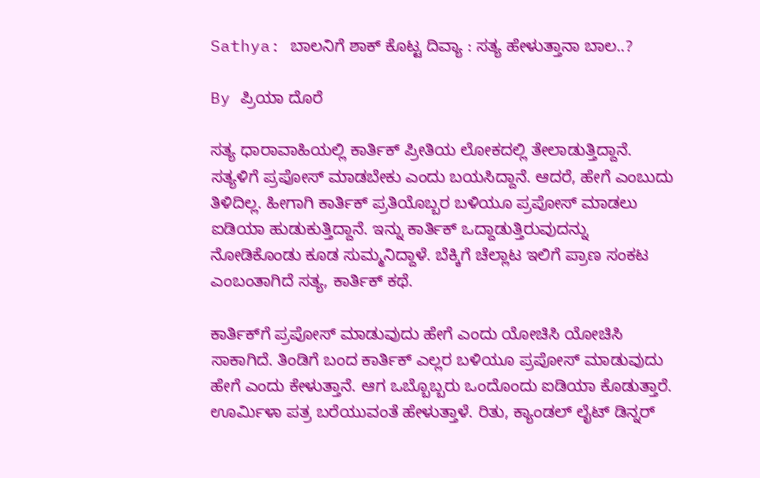Sathya: ಬಾಲನಿಗೆ ಶಾಕ್ ಕೊಟ್ಟ ದಿವ್ಯಾ : ಸತ್ಯ ಹೇಳುತ್ತಾನಾ ಬಾಲ..?

By ಪ್ರಿಯಾ ದೊರೆ

ಸತ್ಯ ಧಾರಾವಾಹಿಯಲ್ಲಿ ಕಾರ್ತಿಕ್ ಪ್ರೀತಿಯ ಲೋಕದಲ್ಲಿ ತೇಲಾಡುತ್ತಿದ್ದಾನೆ. ಸತ್ಯಳಿಗೆ ಪ್ರಪೋಸ್ ಮಾಡಬೇಕು ಎಂದು ಬಯಸಿದ್ದಾನೆ. ಆದರೆ, ಹೇಗೆ ಎಂಬುದು ತಿಳಿದಿಲ್ಲ. ಹೀಗಾಗಿ ಕಾರ್ತಿಕ್ ಪ್ರತಿಯೊಬ್ಬರ ಬಳಿಯೂ ಪ್ರಪೋಸ್ ಮಾಡಲು ಐಡಿಯಾ ಹುಡುಕುತ್ತಿದ್ದಾನೆ. ಇನ್ನು ಕಾರ್ತಿಕ್ ಒದ್ದಾಡುತ್ತಿರುವುದನ್ನು ನೋಡಿಕೊಂಡು ಕೂಡ ಸುಮ್ಮನಿದ್ದಾಳೆ. ಬೆಕ್ಕಿಗೆ ಚೆಲ್ಲಾಟ ಇಲಿಗೆ ಪ್ರಾಣ ಸಂಕಟ ಎಂಬಂತಾಗಿದೆ ಸತ್ಯ, ಕಾರ್ತಿಕ್ ಕಥೆ.

ಕಾರ್ತಿಕ್‌ಗೆ ಪ್ರಪೋಸ್ ಮಾಡುವುದು ಹೇಗೆ ಎಂದು ಯೋಚಿಸಿ ಯೋಚಿಸಿ ಸಾಕಾಗಿದೆ. ತಿಂಡಿಗೆ ಬಂದ ಕಾರ್ತಿಕ್ ಎಲ್ಲರ ಬಳಿಯೂ ಪ್ರಪೋಸ್ ಮಾಡುವುದು ಹೇಗೆ ಎಂದು ಕೇಳುತ್ತಾನೆ. ಆಗ ಒಬ್ಬೊಬ್ಬರು ಒಂದೊಂದು ಐಡಿಯಾ ಕೊಡುತ್ತಾರೆ. ಊರ್ಮಿಳಾ ಪತ್ರ ಬರೆಯುವಂತೆ ಹೇಳುತ್ತಾಳೆ. ರಿತು, ಕ್ಯಾಂಡಲ್ ಲೈಟ್ ಡಿನ್ನರ್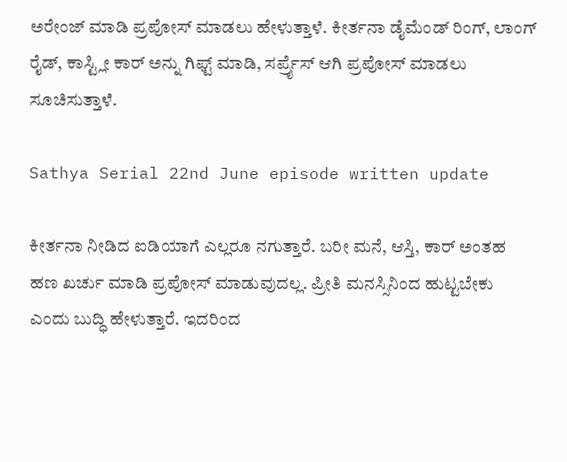ಅರೇಂಜ್ ಮಾಡಿ ಪ್ರಪೋಸ್ ಮಾಡಲು ಹೇಳುತ್ತಾಳೆ. ಕೀರ್ತನಾ ಡೈಮೆಂಡ್ ರಿಂಗ್, ಲಾಂಗ್ ರೈಡ್, ಕಾಸ್ಟ್ಲೀ ಕಾರ್ ಅನ್ನು ಗಿಫ್ಟ್ ಮಾಡಿ, ಸರ್ಪ್ರೈಸ್ ಆಗಿ ಪ್ರಪೋಸ್ ಮಾಡಲು ಸೂಚಿಸುತ್ತಾಳೆ.

Sathya Serial 22nd June episode written update

ಕೀರ್ತನಾ ನೀಡಿದ ಐಡಿಯಾಗೆ ಎಲ್ಲರೂ ನಗುತ್ತಾರೆ. ಬರೀ ಮನೆ, ಆಸ್ತಿ, ಕಾರ್ ಅಂತಹ ಹಣ ಖರ್ಚು ಮಾಡಿ ಪ್ರಪೋಸ್ ಮಾಡುವುದಲ್ಲ. ಪ್ರೀತಿ ಮನಸ್ಸಿನಿಂದ ಹುಟ್ಟಬೇಕು ಎಂದು ಬುದ್ಧಿ ಹೇಳುತ್ತಾರೆ. ಇದರಿಂದ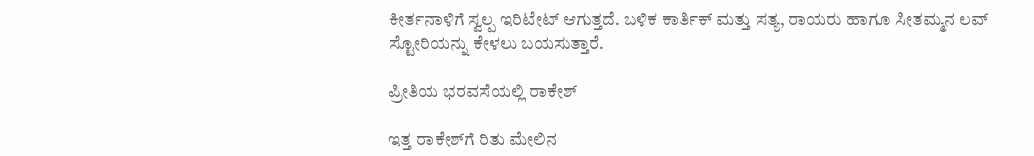ಕೀರ್ತನಾಳಿಗೆ ಸ್ವಲ್ಪ ಇರಿಟೇಟ್ ಆಗುತ್ತದೆ. ಬಳಿಕ ಕಾರ್ತಿಕ್ ಮತ್ತು ಸತ್ಯ, ರಾಯರು ಹಾಗೂ ಸೀತಮ್ಮನ ಲವ್ ಸ್ಟೋರಿಯನ್ನು ಕೇಳಲು ಬಯಸುತ್ತಾರೆ.

ಪ್ರೀತಿಯ ಭರವಸೆಯಲ್ಲಿ ರಾಕೇಶ್

ಇತ್ತ ರಾಕೇಶ್‌ಗೆ ರಿತು ಮೇಲಿನ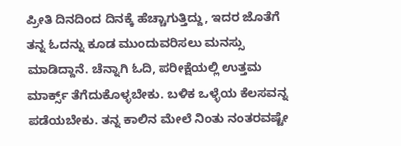ಪ್ರೀತಿ ದಿನದಿಂದ ದಿನಕ್ಕೆ ಹೆಚ್ಚಾಗುತ್ತಿದ್ದು, ಇದರ ಜೊತೆಗೆ ತನ್ನ ಓದನ್ನು ಕೂಡ ಮುಂದುವರಿಸಲು ಮನಸ್ಸು ಮಾಡಿದ್ದಾನೆ. ಚೆನ್ನಾಗಿ ಓದಿ, ಪರೀಕ್ಷೆಯಲ್ಲಿ ಉತ್ತಮ ಮಾರ್ಕ್ಸ್ ತೆಗೆದುಕೊಳ್ಳಬೇಕು. ಬಳಿಕ ಒಳ್ಳೆಯ ಕೆಲಸವನ್ನ ಪಡೆಯಬೇಕು. ತನ್ನ ಕಾಲಿನ ಮೇಲೆ ನಿಂತು ನಂತರವಷ್ಟೇ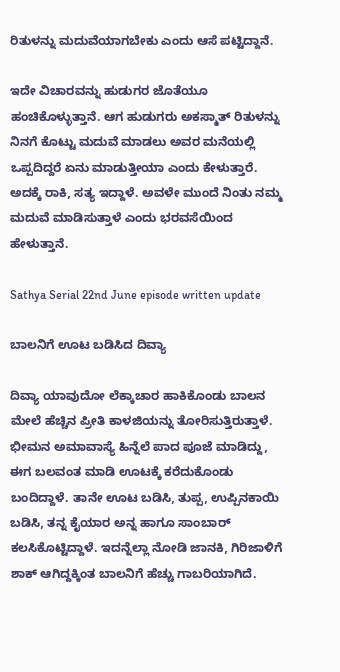ರಿತುಳನ್ನು ಮದುವೆಯಾಗಬೇಕು ಎಂದು ಆಸೆ ಪಟ್ಟಿದ್ದಾನೆ.

ಇದೇ ವಿಚಾರವನ್ನು ಹುಡುಗರ ಜೊತೆಯೂ ಹಂಚಿಕೊಳ್ಳುತ್ತಾನೆ. ಆಗ ಹುಡುಗರು ಅಕಸ್ಮಾತ್ ರಿತುಳನ್ನು ನಿನಗೆ ಕೊಟ್ಟು ಮದುವೆ ಮಾಡಲು ಅವರ ಮನೆಯಲ್ಲಿ ಒಪ್ಪದಿದ್ದರೆ ಏನು ಮಾಡುತ್ತೀಯಾ ಎಂದು ಕೇಳುತ್ತಾರೆ. ಅದಕ್ಕೆ ರಾಕಿ, ಸತ್ಯ ಇದ್ದಾಳೆ. ಅವಳೇ ಮುಂದೆ ನಿಂತು ನಮ್ಮ ಮದುವೆ ಮಾಡಿಸುತ್ತಾಳೆ ಎಂದು ಭರವಸೆಯಿಂದ ಹೇಳುತ್ತಾನೆ.

Sathya Serial 22nd June episode written update

ಬಾಲನಿಗೆ ಊಟ ಬಡಿಸಿದ ದಿವ್ಯಾ

ದಿವ್ಯಾ ಯಾವುದೋ ಲೆಕ್ಕಾಚಾರ ಹಾಕಿಕೊಂಡು ಬಾಲನ ಮೇಲೆ ಹೆಚ್ಚಿನ ಪ್ರೀತಿ ಕಾಳಜಿಯನ್ನು ತೋರಿಸುತ್ತಿರುತ್ತಾಳೆ. ಭೀಮನ ಅಮಾವಾಸ್ಯೆ ಹಿನ್ನೆಲೆ ಪಾದ ಪೂಜೆ ಮಾಡಿದ್ದು, ಈಗ ಬಲವಂತ ಮಾಡಿ ಊಟಕ್ಕೆ ಕರೆದುಕೊಂಡು ಬಂದಿದ್ದಾಳೆ. ತಾನೇ ಊಟ ಬಡಿಸಿ, ತುಪ್ಪ, ಉಪ್ಪಿನಕಾಯಿ ಬಡಿಸಿ, ತನ್ನ ಕೈಯಾರ ಅನ್ನ ಹಾಗೂ ಸಾಂಬಾರ್ ಕಲಸಿಕೊಟ್ಟಿದ್ದಾಳೆ. ಇದನ್ನೆಲ್ಲಾ ನೋಡಿ ಜಾನಕಿ, ಗಿರಿಜಾಳಿಗೆ ಶಾಕ್ ಆಗಿದ್ದಕ್ಕಿಂತ ಬಾಲನಿಗೆ ಹೆಚ್ಚು ಗಾಬರಿಯಾಗಿದೆ.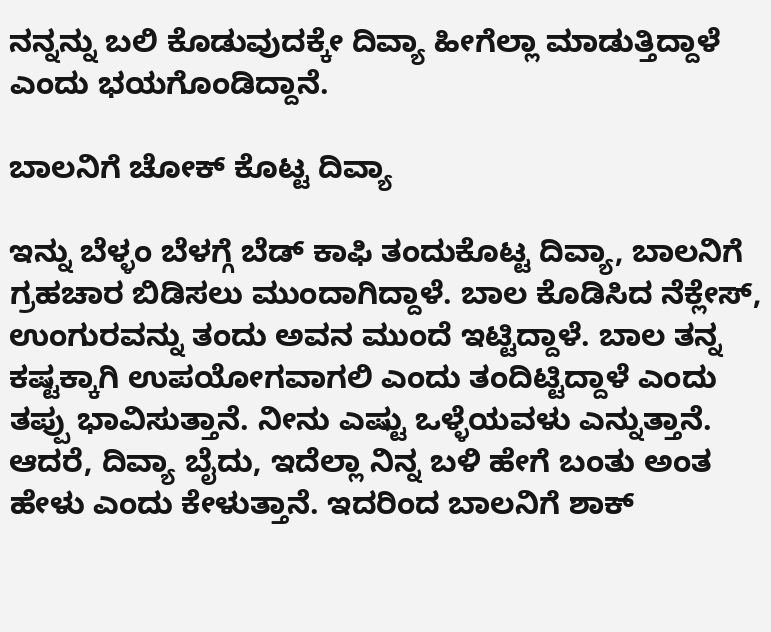ನನ್ನನ್ನು ಬಲಿ ಕೊಡುವುದಕ್ಕೇ ದಿವ್ಯಾ ಹೀಗೆಲ್ಲಾ ಮಾಡುತ್ತಿದ್ದಾಳೆ ಎಂದು ಭಯಗೊಂಡಿದ್ದಾನೆ.

ಬಾಲನಿಗೆ ಚೋಕ್ ಕೊಟ್ಟ ದಿವ್ಯಾ

ಇನ್ನು ಬೆಳ್ಳಂ ಬೆಳಗ್ಗೆ ಬೆಡ್ ಕಾಫಿ ತಂದುಕೊಟ್ಟ ದಿವ್ಯಾ, ಬಾಲನಿಗೆ ಗ್ರಹಚಾರ ಬಿಡಿಸಲು ಮುಂದಾಗಿದ್ದಾಳೆ. ಬಾಲ ಕೊಡಿಸಿದ ನೆಕ್ಲೇಸ್, ಉಂಗುರವನ್ನು ತಂದು ಅವನ ಮುಂದೆ ಇಟ್ಟಿದ್ದಾಳೆ. ಬಾಲ ತನ್ನ ಕಷ್ಟಕ್ಕಾಗಿ ಉಪಯೋಗವಾಗಲಿ ಎಂದು ತಂದಿಟ್ಟಿದ್ದಾಳೆ ಎಂದು ತಪ್ಪು ಭಾವಿಸುತ್ತಾನೆ. ನೀನು ಎಷ್ಟು ಒಳ್ಳೆಯವಳು ಎನ್ನುತ್ತಾನೆ. ಆದರೆ, ದಿವ್ಯಾ ಬೈದು, ಇದೆಲ್ಲಾ ನಿನ್ನ ಬಳಿ ಹೇಗೆ ಬಂತು ಅಂತ ಹೇಳು ಎಂದು ಕೇಳುತ್ತಾನೆ. ಇದರಿಂದ ಬಾಲನಿಗೆ ಶಾಕ್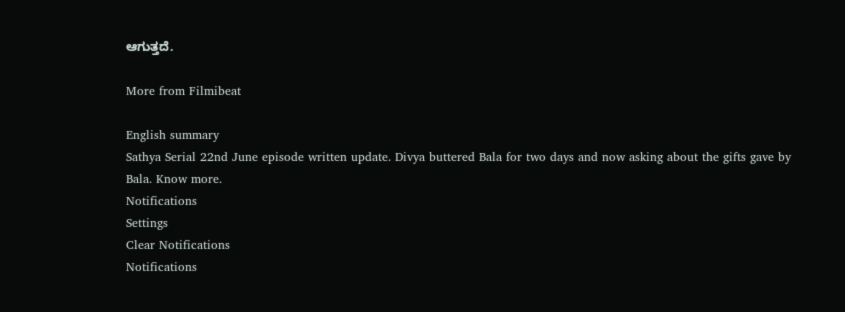ಆಗುತ್ತದೆ.

More from Filmibeat

English summary
Sathya Serial 22nd June episode written update. Divya buttered Bala for two days and now asking about the gifts gave by Bala. Know more.
Notifications
Settings
Clear Notifications
Notifications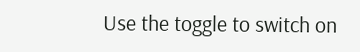Use the toggle to switch on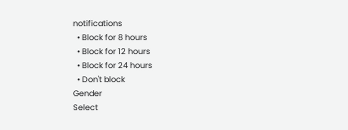notifications
  • Block for 8 hours
  • Block for 12 hours
  • Block for 24 hours
  • Don't block
Gender
Select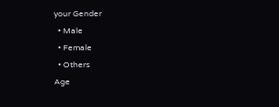your Gender
  • Male
  • Female
  • Others
Age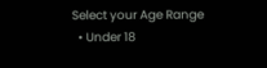Select your Age Range
  • Under 18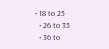• 18 to 25
  • 26 to 35
  • 36 to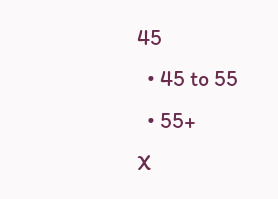45
  • 45 to 55
  • 55+
X